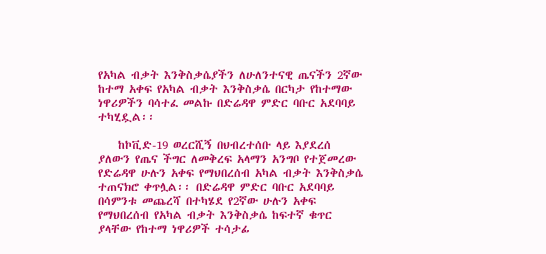የአካል ብቃት እንቅስቃሴያችን ለሁለንተናዊ ጤናችን 2ኛው ከተማ አቀፍ የአካል ብቃት እንቅስቃሴ በርካታ የከተማው ነዋሪዎችን ባሳተፈ መልኩ በድሬዳዋ ምድር ባቡር አደባባይ ተካሂዷል፡፡

    ከኮቪድ-19 ወረርሺኝ በህብረተሰቡ ላይ እያደረሰ ያለውን የጤና ችግር ለመቅረፍ አላማን አንግቦ የተጀመረው የድሬዳዋ ሁሉን አቀፍ የማህበረሰብ አካል ብቃት እንቅስቃሴ ተጠናክሮ ቀጥሏል፡፡ በድሬዳዋ ምድር ባቡር አደባባይ በሳምንቱ መጨረሻ በተካሄደ የ2ኛው ሁሉን አቀፍ የማህበረሰብ የአካል ብቃት እንቅስቃሴ ከፍተኛ ቁጥር ያላቸው የከተማ ነዋሪዎች ተሳታፊ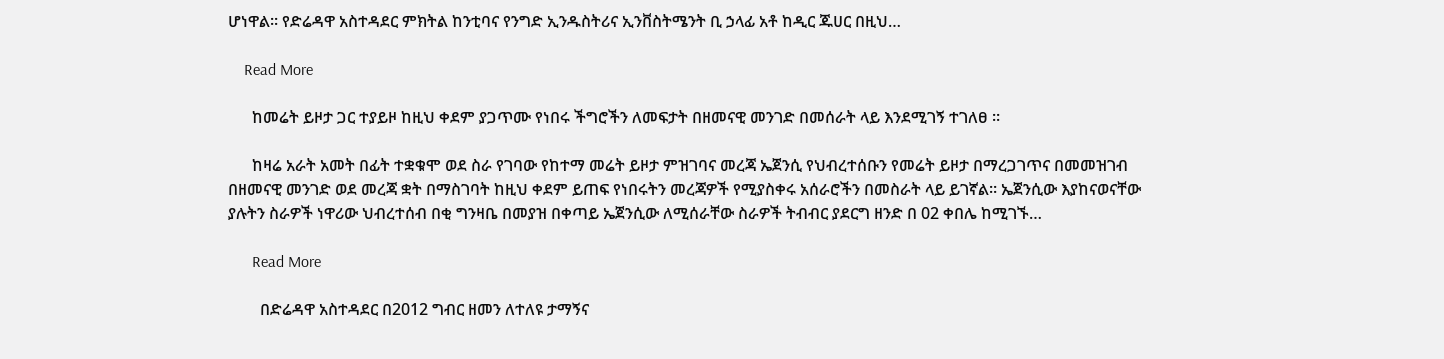ሆነዋል፡፡ የድሬዳዋ አስተዳደር ምክትል ከንቲባና የንግድ ኢንዱስትሪና ኢንቨስትሜንት ቢ ኃላፊ አቶ ከዲር ጁሀር በዚህ…

    Read More

      ከመሬት ይዞታ ጋር ተያይዞ ከዚህ ቀደም ያጋጥሙ የነበሩ ችግሮችን ለመፍታት በዘመናዊ መንገድ በመሰራት ላይ እንደሚገኝ ተገለፀ ።

      ከዛሬ አራት አመት በፊት ተቋቁሞ ወደ ስራ የገባው የከተማ መሬት ይዞታ ምዝገባና መረጃ ኤጀንሲ የህብረተሰቡን የመሬት ይዞታ በማረጋገጥና በመመዝገብ በዘመናዊ መንገድ ወደ መረጃ ቋት በማስገባት ከዚህ ቀደም ይጠፍ የነበሩትን መረጃዎች የሚያስቀሩ አሰራሮችን በመስራት ላይ ይገኛል። ኤጀንሲው እያከናወናቸው ያሉትን ስራዎች ነዋሪው ህብረተሰብ በቂ ግንዛቤ በመያዝ በቀጣይ ኤጀንሲው ለሚሰራቸው ስራዎች ትብብር ያደርግ ዘንድ በ 02 ቀበሌ ከሚገኙ…

      Read More

        በድሬዳዋ አስተዳደር በ2012 ግብር ዘመን ለተለዩ ታማኝና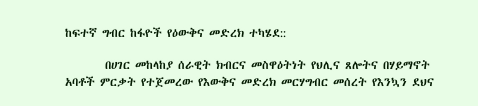ከፍተኛ ግብር ከፋዮች የዕውቅና መድረክ ተካሄደ::

        በሀገር መከላከያ ሰራዊት ክብርና መስዋዕትነት የህሊና ጸሎትና በሃይማኖት አባቶች ምርቃት የተጀመረው የእውቅና መድረክ መርሃግብር መሰረት የእንኳን ደህና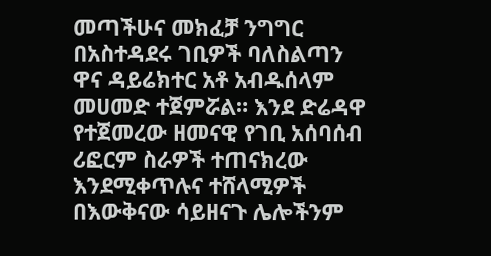መጣችሁና መክፈቻ ንግግር በአስተዳደሩ ገቢዎች ባለስልጣን ዋና ዳይሬክተር አቶ አብዱሰላም መሀመድ ተጀምሯል። እንደ ድሬዳዋ የተጀመረው ዘመናዊ የገቢ አሰባሰብ ሪፎርም ስራዎች ተጠናክረው እንደሚቀጥሉና ተሸላሚዎች በእውቅናው ሳይዘናጉ ሌሎችንም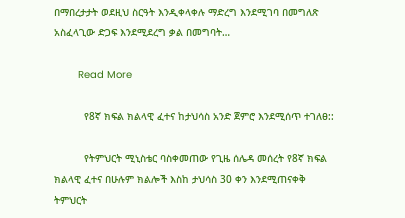በማበረታታት ወደዚህ ስርዓት እንዲቀላቀሉ ማድረግ እንደሚገባ በመግለጽ አስፈላጊው ድጋፍ እንደሚደረግ ቃል በመግባት…

        Read More

          የ8ኛ ክፍል ክልላዊ ፈተና ከታህሳስ አንድ ጀምሮ እንደሚሰጥ ተገለፀ::

          የትምህርት ሚኒስቴር ባስቀመጠው የጊዜ ሰሌዳ መሰረት የ8ኛ ክፍል ክልላዊ ፈተና በሁሉም ክልሎች እስከ ታህሳስ 30 ቀን እንደሚጠናቀቅ ትምህርት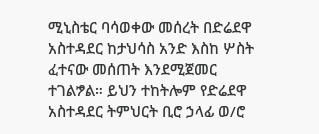ሚኒስቴር ባሳወቀው መሰረት በድሬደዋ አስተዳደር ከታህሳስ አንድ እስከ ሦስት ፈተናው መሰጠት እንደሚጀመር ተገልፇል። ይህን ተከትሎም የድሬደዋ አስተዳደር ትምህርት ቢሮ ኃላፊ ወ/ሮ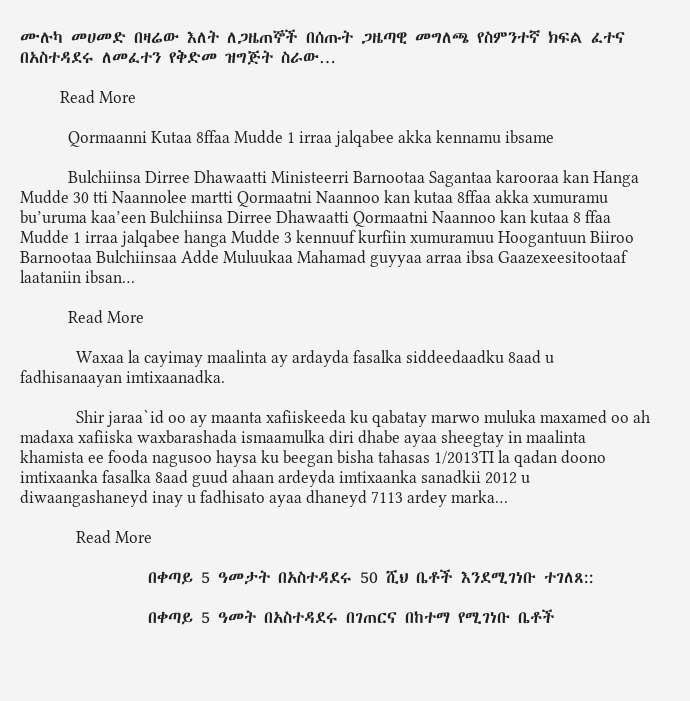ሙሉካ መሀመድ በዛሬው እለት ለጋዜጠኞች በሰጡት ጋዜጣዊ መግለጫ የስምንተኛ ክፍል ፈተና በአስተዳደሩ ለመፈተን የቅድመ ዝግጅት ስራው…

          Read More

            Qormaanni Kutaa 8ffaa Mudde 1 irraa jalqabee akka kennamu ibsame

            Bulchiinsa Dirree Dhawaatti Ministeerri Barnootaa Sagantaa karooraa kan Hanga Mudde 30 tti Naannolee martti Qormaatni Naannoo kan kutaa 8ffaa akka xumuramu bu’uruma kaa’een Bulchiinsa Dirree Dhawaatti Qormaatni Naannoo kan kutaa 8 ffaa Mudde 1 irraa jalqabee hanga Mudde 3 kennuuf kurfiin xumuramuu Hoogantuun Biiroo Barnootaa Bulchiinsaa Adde Muluukaa Mahamad guyyaa arraa ibsa Gaazexeesitootaaf laataniin ibsan…

            Read More

              Waxaa la cayimay maalinta ay ardayda fasalka siddeedaadku 8aad u fadhisanaayan imtixaanadka.

              Shir jaraa`id oo ay maanta xafiiskeeda ku qabatay marwo muluka maxamed oo ah madaxa xafiiska waxbarashada ismaamulka diri dhabe ayaa sheegtay in maalinta khamista ee fooda nagusoo haysa ku beegan bisha tahasas 1/2013TI la qadan doono imtixaanka fasalka 8aad guud ahaan ardeyda imtixaanka sanadkii 2012 u diwaangashaneyd inay u fadhisato ayaa dhaneyd 7113 ardey marka…

              Read More

                በቀጣይ 5 ዓመታት በአስተዳደሩ 50 ሺህ ቤቶች እንደሚገነቡ ተገለጸ::

                በቀጣይ 5 ዓመት በአስተዳደሩ በገጠርና በከተማ የሚገነቡ ቤቶች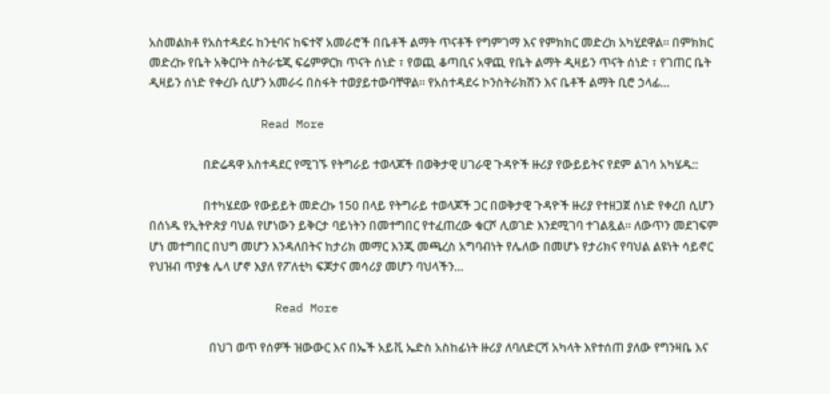አስመልክቶ የአስተዳደሩ ከንቲባና ከፍተኛ አመራሮች በቤቶች ልማት ጥናቶች የግምገማ እና የምክክር መድረክ አካሂደዋል፡፡ በምክክር መድረኩ የቤት አቅርቦት ስትራቴጂ ፍሬምዎርክ ጥናት ሰነድ ፣ የወጪ ቆጣቢና አዋጪ የቤት ልማት ዲዛይን ጥናት ሰነድ ፣ የገጠር ቤት ዲዛይን ሰነድ የቀረቡ ሲሆን አመራሩ በስፋት ተወያይተውባቸዋል፡፡ የአስተዳደሩ ኮንስትራክሽን እና ቤቶች ልማት ቢሮ ኃላፊ…

                Read More

                  በድሬዳዋ አስተዳደር የሚገኙ የትግራይ ተወላጆች በወቅታዊ ሀገራዊ ጉዳዮች ዙሪያ የውይይትና የደም ልገሳ አካሄዱ::

                  በተካሄደው የውይይት መድረኩ 150 በላይ የትግራይ ተወላጆች ጋር በወቅታዊ ጉዳዮች ዙሪያ የተዘጋጀ ሰነድ የቀረበ ሲሆን በሰነዱ የኢትዮጵያ ባህል የሆነውን ይቅርታ ባይነትን በመተግበር የተፈጠረው ቁርሾ ሊወገድ እንደሚገባ ተገልጿል። ለውጥን መደገፍም ሆነ መተግበር በህግ መሆን እንዳለበትና ከታሪክ መማር እንጂ መጫረስ አግባብነት የሌለው በመሆኑ የታሪክና የባህል ልዩነት ሳይኖር የህዝብ ጥያቄ ሌላ ሆኖ እያለ የፖለቲካ ፍጆታና መሳሪያ መሆን ባህላችን…

                  Read More

                    በህገ ወጥ የሰዎች ዝውውር እና በኤች አይቪ ኤድስ አስከፊነት ዙሪያ ለባለድርሻ አካላት እየተሰጠ ያለው የግንዛቤ እና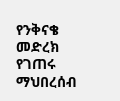የንቅናቄ መድረክ የገጠሩ ማህበረሰብ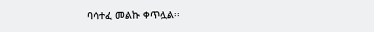ባሳተፈ መልኩ ቀጥሏል፡፡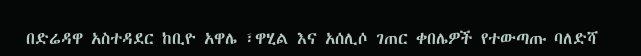በድሬዳዋ አስተዳደር ከቢዮ አዋሌ ፣ዋሂል እና አሰሊሶ ገጠር ቀበሌዎች የተውጣጡ ባለድሻ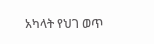አካላት የህገ ወጥ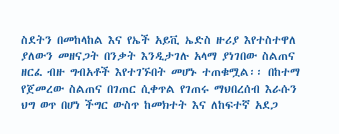ስደትን በመከላከል እና የኤች አይቪ ኤድስ ዙሪያ እየተስተዋለ ያለውን መዘናጋት በንቃት እንዲታገሉ አላማ ያነገበው ስልጠና ዘርፈ ብዙ ግብአቶች እየተገኙበት መሆኑ ተጠቁሟል፡፡ በከተማ የጀመረው ስልጠና በገጠር ሲቀጥል የገጠሩ ማህበረሰብ እራሱን ህግ ወጥ በሆነ ችግር ውስጥ ከመክተት እና ለከፍተኛ አደጋ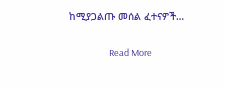ከሚያጋልጡ መሰል ፈተናዎች…

                    Read More